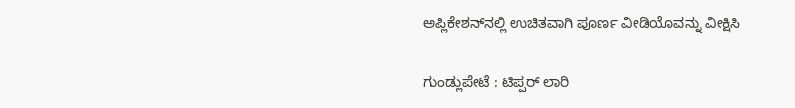ಅಪ್ಲಿಕೇಶನ್‌ನಲ್ಲಿ ಉಚಿತವಾಗಿ ಪೂರ್ಣ ವೀಡಿಯೊವನ್ನು ವೀಕ್ಷಿಸಿ

ಗುಂಡ್ಲುಪೇಟೆ : ಟಿಪ್ಪರ್ ಲಾರಿ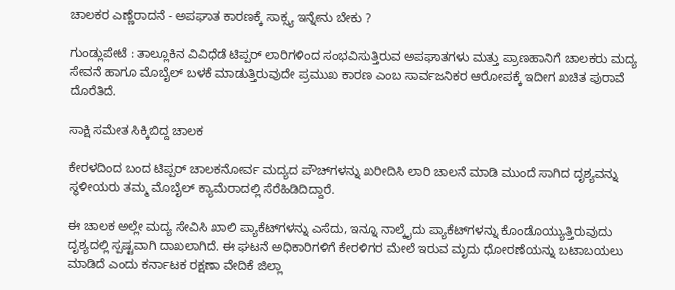ಚಾಲಕರ ಎಣ್ಣೆರಾದನೆ - ಅಪಘಾತ ಕಾರಣಕ್ಕೆ ಸಾಕ್ಸ್ಯ ಇನ್ನೇನು ಬೇಕು ?

ಗುಂಡ್ಲುಪೇಟೆ : ತಾಲ್ಲೂಕಿನ ವಿವಿಧೆಡೆ ಟಿಪ್ಪರ್ ಲಾರಿಗಳಿಂದ ಸಂಭವಿಸುತ್ತಿರುವ ಅಪಘಾತಗಳು ಮತ್ತು ಪ್ರಾಣಹಾನಿಗೆ ಚಾಲಕರು ಮದ್ಯ ಸೇವನೆ ಹಾಗೂ ಮೊಬೈಲ್ ಬಳಕೆ ಮಾಡುತ್ತಿರುವುದೇ ಪ್ರಮುಖ ಕಾರಣ ಎಂಬ ಸಾರ್ವಜನಿಕರ ಆರೋಪಕ್ಕೆ ಇದೀಗ ಖಚಿತ ಪುರಾವೆ ದೊರೆತಿದೆ.

ಸಾಕ್ಷಿ ಸಮೇತ ಸಿಕ್ಕಿಬಿದ್ದ ಚಾಲಕ

ಕೇರಳದಿಂದ ಬಂದ ಟಿಪ್ಪರ್ ಚಾಲಕನೋರ್ವ ಮದ್ಯದ ಪೌಚ್‌ಗಳನ್ನು ಖರೀದಿಸಿ ಲಾರಿ ಚಾಲನೆ ಮಾಡಿ ಮುಂದೆ ಸಾಗಿದ ದೃಶ್ಯವನ್ನು ಸ್ಥಳೀಯರು ತಮ್ಮ ಮೊಬೈಲ್ ಕ್ಯಾಮೆರಾದಲ್ಲಿ ಸೆರೆಹಿಡಿದಿದ್ದಾರೆ.

ಈ ಚಾಲಕ ಅಲ್ಲೇ ಮದ್ಯ ಸೇವಿಸಿ ಖಾಲಿ ಪ್ಯಾಕೆಟ್‌ಗಳನ್ನು ಎಸೆದು, ಇನ್ನೂ ನಾಲ್ಕೈದು ಪ್ಯಾಕೆಟ್‌ಗಳನ್ನು ಕೊಂಡೊಯ್ಯುತ್ತಿರುವುದು ದೃಶ್ಯದಲ್ಲಿ ಸ್ಪಷ್ಟವಾಗಿ ದಾಖಲಾಗಿದೆ. ಈ ಘಟನೆ ಅಧಿಕಾರಿಗಳಿಗೆ ಕೇರಳಿಗರ ಮೇಲೆ ಇರುವ ಮೃದು ಧೋರಣೆಯನ್ನು ಬಟಾಬಯಲು ಮಾಡಿದೆ ಎಂದು ಕರ್ನಾಟಕ ರಕ್ಷಣಾ ವೇದಿಕೆ ಜಿಲ್ಲಾ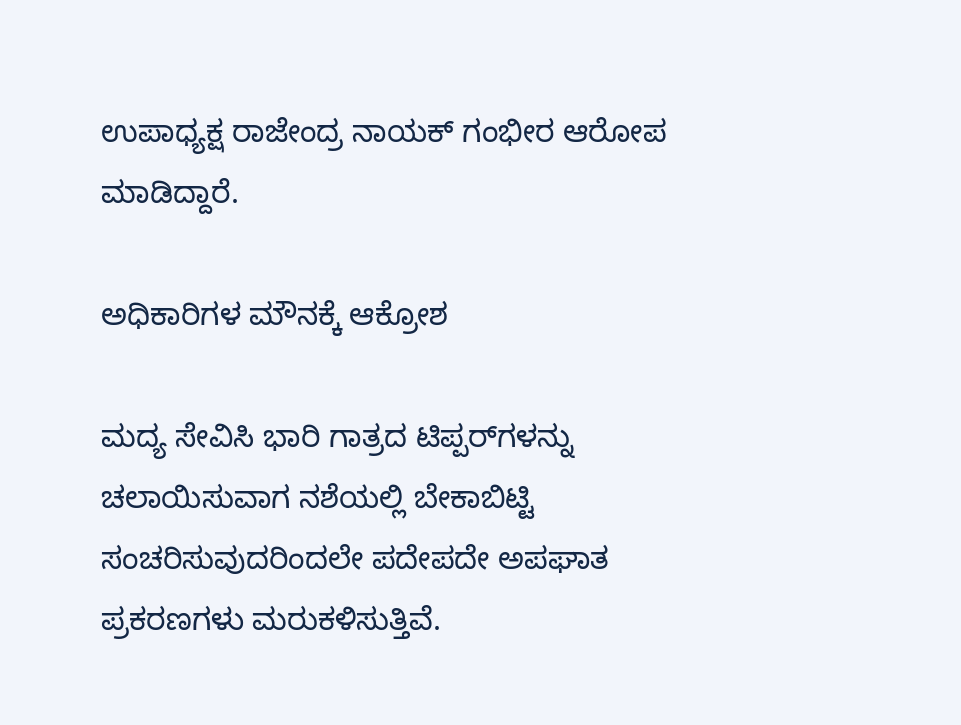ಉಪಾಧ್ಯಕ್ಷ ರಾಜೇಂದ್ರ ನಾಯಕ್ ಗಂಭೀರ ಆರೋಪ ಮಾಡಿದ್ದಾರೆ.

ಅಧಿಕಾರಿಗಳ ಮೌನಕ್ಕೆ ಆಕ್ರೋಶ

ಮದ್ಯ ಸೇವಿಸಿ ಭಾರಿ ಗಾತ್ರದ ಟಿಪ್ಪರ್‌ಗಳನ್ನು ಚಲಾಯಿಸುವಾಗ ನಶೆಯಲ್ಲಿ ಬೇಕಾಬಿಟ್ಟಿ ಸಂಚರಿಸುವುದರಿಂದಲೇ ಪದೇಪದೇ ಅಪಘಾತ ಪ್ರಕರಣಗಳು ಮರುಕಳಿಸುತ್ತಿವೆ.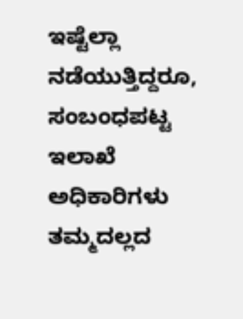ಇಷ್ಟೆಲ್ಲಾ ನಡೆಯುತ್ತಿದ್ದರೂ, ಸಂಬಂಧಪಟ್ಟ ಇಲಾಖೆ ಅಧಿಕಾರಿಗಳು ತಮ್ಮದಲ್ಲದ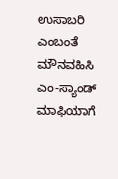ಉಸಾಬರಿ ಎಂಬಂತೆ ಮೌನವಹಿಸಿ ಎಂ-ಸ್ಯಾಂಡ್ ಮಾಫಿಯಾಗೆ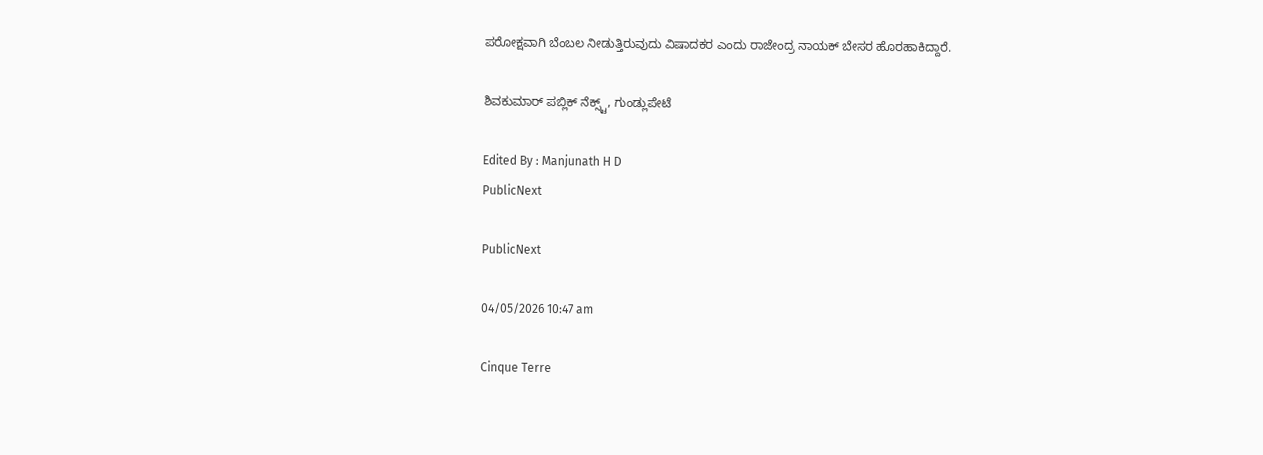ಪರೋಕ್ಷವಾಗಿ ಬೆಂಬಲ ನೀಡುತ್ತಿರುವುದು ವಿಷಾದಕರ ಎಂದು ರಾಜೇಂದ್ರ ನಾಯಕ್ ಬೇಸರ ಹೊರಹಾಕಿದ್ದಾರೆ.

ಶಿವಕುಮಾರ್ ಪಬ್ಲಿಕ್ ನೆಕ್ಸ್ಟ್, ಗುಂಡ್ಲುಪೇಟೆ

Edited By : Manjunath H D
PublicNext

PublicNext

04/05/2026 10:47 am

Cinque Terre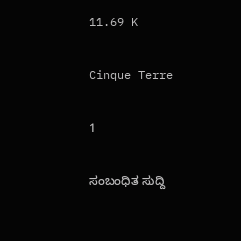11.69 K

Cinque Terre

1

ಸಂಬಂಧಿತ ಸುದ್ದಿ